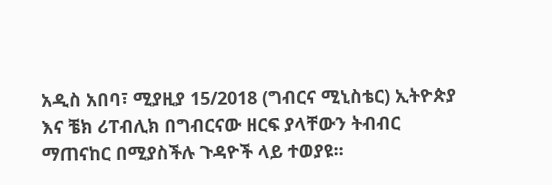አዲስ አበባ፣ ሚያዚያ 15/2018 (ግብርና ሚኒስቴር) ኢትዮጵያ እና ቼክ ሪፐብሊክ በግብርናው ዘርፍ ያላቸውን ትብብር ማጠናከር በሚያስችሉ ጉዳዮች ላይ ተወያዩ፡፡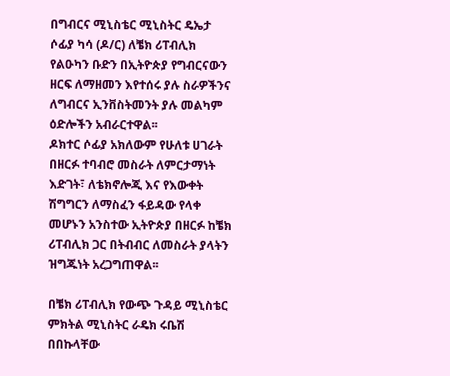በግብርና ሚኒስቴር ሚኒስትር ዴኤታ ሶፊያ ካሳ (ዶ/ር) ለቼክ ሪፐብሊክ የልዑካን ቡድን በኢትዮጵያ የግብርናውን ዘርፍ ለማዘመን እየተሰሩ ያሉ ስራዎችንና ለግብርና ኢንቨስትመንት ያሉ መልካም ዕድሎችን አብራርተዋል፡፡
ዶክተር ሶፊያ አክለውም የሁለቱ ሀገራት በዘርፉ ተባብሮ መስራት ለምርታማነት እድገት፣ ለቴክኖሎጂ እና የእውቀት ሽግግርን ለማስፈን ፋይዳው የላቀ መሆኑን አንስተው ኢትዮጵያ በዘርፉ ከቼክ ሪፐብሊክ ጋር በትብብር ለመስራት ያላትን ዝግጁነት አረጋግጠዋል፡፡

በቼክ ሪፐብሊክ የውጭ ጉዳይ ሚኒስቴር ምክትል ሚኒስትር ራዴክ ሩቤሽ በበኩላቸው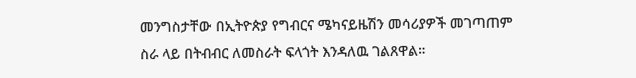መንግስታቸው በኢትዮጵያ የግብርና ሜካናይዜሽን መሳሪያዎች መገጣጠም ስራ ላይ በትብብር ለመስራት ፍላጎት እንዳለዉ ገልጸዋል።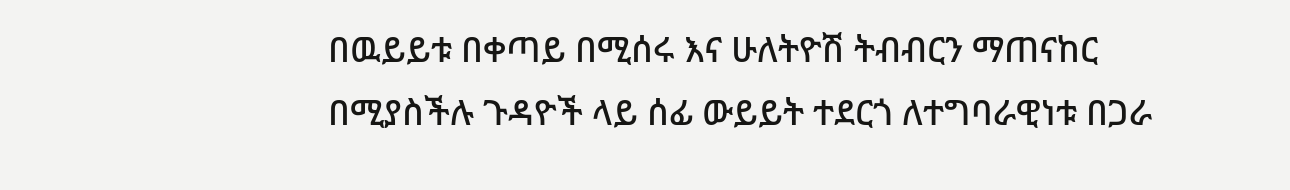በዉይይቱ በቀጣይ በሚሰሩ እና ሁለትዮሽ ትብብርን ማጠናከር በሚያስችሉ ጉዳዮች ላይ ሰፊ ውይይት ተደርጎ ለተግባራዊነቱ በጋራ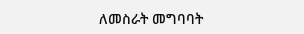ለመስራት መግባባት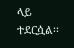ላይ ተደርሷል፡፡